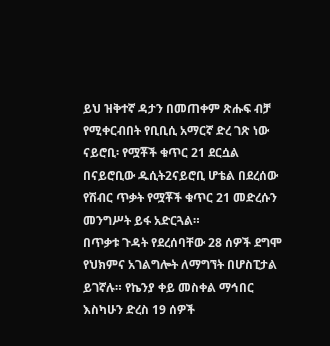ይህ ዝቅተኛ ዳታን በመጠቀም ጽሑፍ ብቻ የሚቀርብበት የቢቢሲ አማርኛ ድረ ገጽ ነው
ናይሮቢ፡ የሟቾች ቁጥር 21 ደርሷል
በናይሮቢው ዱሲት2ናይሮቢ ሆቴል በደረሰው የሽብር ጥቃት የሟቾች ቁጥር 21 መድረሱን መንግሥት ይፋ አድርጓል።
በጥቃቱ ጉዳት የደረሰባቸው 28 ሰዎች ደግሞ የህክምና አገልግሎት ለማግኘት በሆስፒታል ይገኛሉ። የኬንያ ቀይ መስቀል ማኅበር እስካሁን ድረስ 19 ሰዎች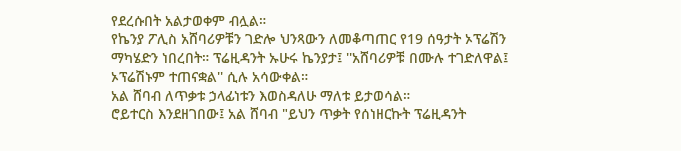የደረሱበት አልታወቀም ብሏል።
የኬንያ ፖሊስ አሸባሪዎቹን ገድሎ ህንጻውን ለመቆጣጠር የ19 ሰዓታት ኦፕሬሽን ማካሄድን ነበረበት። ፕሬዚዳንት ኡሁሩ ኬንያታ፤ ''አሸባሪዎቹ በሙሉ ተገድለዋል፤ ኦፕሬሽኑም ተጠናቋል'' ሲሉ አሳውቀል።
አል ሸባብ ለጥቃቱ ኃላፊነቱን እወስዳለሁ ማለቱ ይታወሳል።
ሮይተርስ እንደዘገበው፤ አል ሸባብ "ይህን ጥቃት የሰነዘርኩት ፕሬዚዳንት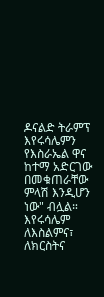ዶናልድ ትራምፕ እየሩሳሌምን የእስራኤል ዋና ከተማ አድርገው በመቁጠራቸው ምላሽ እንዲሆን ነው" ብሏል።
እየሩሳሌም ለእስልምና፣ ለክርስትና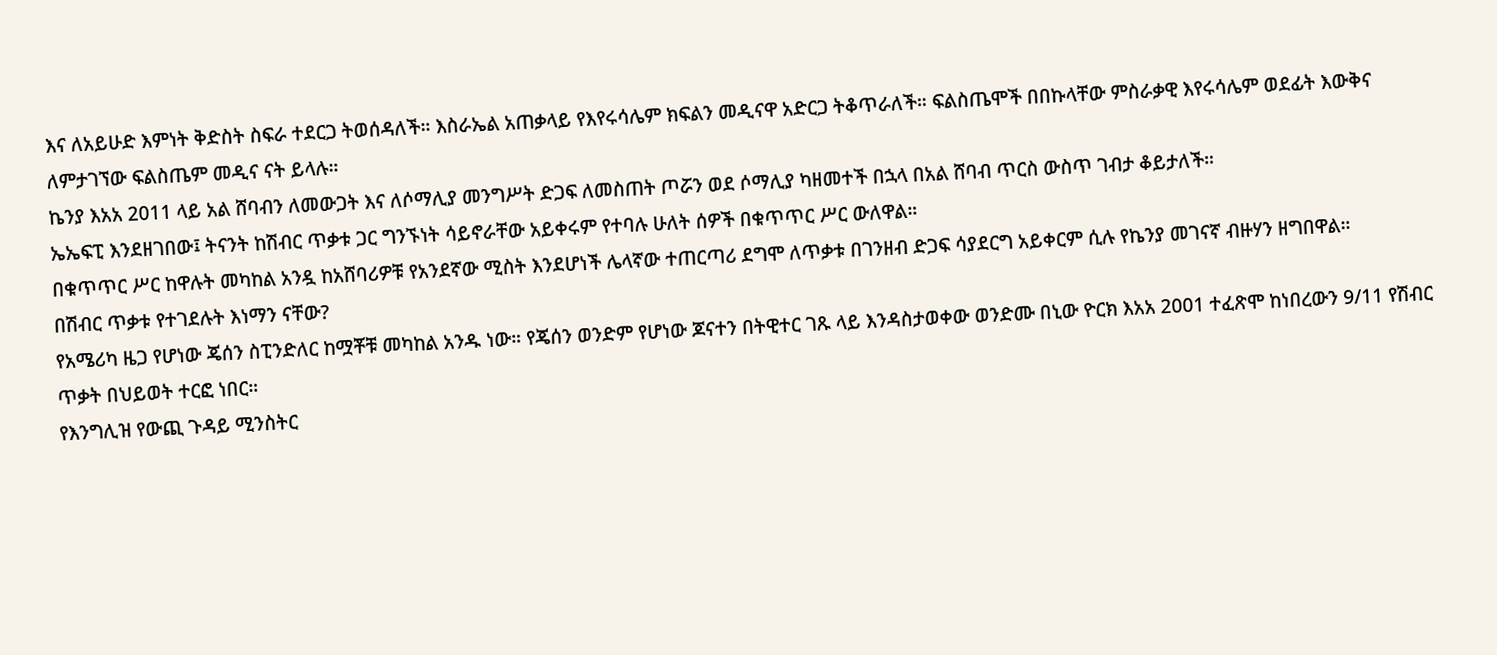እና ለአይሁድ እምነት ቅድስት ስፍራ ተደርጋ ትወሰዳለች። እስራኤል አጠቃላይ የእየሩሳሌም ክፍልን መዲናዋ አድርጋ ትቆጥራለች። ፍልስጤሞች በበኩላቸው ምስራቃዊ እየሩሳሌም ወደፊት እውቅና ለምታገኘው ፍልስጤም መዲና ናት ይላሉ።
ኬንያ እአአ 2011 ላይ አል ሸባብን ለመውጋት እና ለሶማሊያ መንግሥት ድጋፍ ለመስጠት ጦሯን ወደ ሶማሊያ ካዘመተች በኋላ በአል ሸባብ ጥርስ ውስጥ ገብታ ቆይታለች።
ኤኤፍፒ እንደዘገበው፤ ትናንት ከሽብር ጥቃቱ ጋር ግንኙነት ሳይኖራቸው አይቀሩም የተባሉ ሁለት ሰዎች በቁጥጥር ሥር ውለዋል።
በቁጥጥር ሥር ከዋሉት መካከል አንዷ ከአሸባሪዎቹ የአንደኛው ሚስት እንደሆነች ሌላኛው ተጠርጣሪ ደግሞ ለጥቃቱ በገንዘብ ድጋፍ ሳያደርግ አይቀርም ሲሉ የኬንያ መገናኛ ብዙሃን ዘግበዋል።
በሽብር ጥቃቱ የተገደሉት እነማን ናቸው?
የአሜሪካ ዜጋ የሆነው ጄሰን ስፒንድለር ከሟቾቹ መካከል አንዱ ነው። የጄሰን ወንድም የሆነው ጆናተን በትዊተር ገጹ ላይ እንዳስታወቀው ወንድሙ በኒው ዮርክ እአአ 2001 ተፈጽሞ ከነበረውን 9/11 የሽብር ጥቃት በህይወት ተርፎ ነበር።
የእንግሊዝ የውጪ ጉዳይ ሚንስትር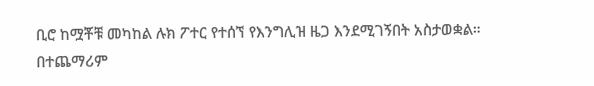ቢሮ ከሟቾቹ መካከል ሉክ ፖተር የተሰኘ የእንግሊዝ ዜጋ እንደሚገኝበት አስታወቋል። በተጨማሪም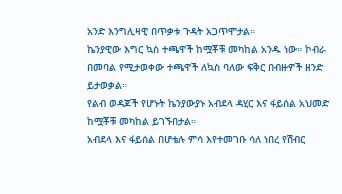አንድ እንግሊዛዊ በጥቃቱ ጉዳት አጋጥሞታል።
ኬንያዊው እግር ኳስ ተጫዋች ከሟቾቹ መካከል አንዱ ነው። ኮብራ በመባል የሚታወቀው ተጫዋች ለኳስ ባለው ፍቅር በብዙዎች ዘንድ ይታወቃል።
የልብ ወዳጆች የሆኑት ኬንያውያኑ አብደላ ዳሂር እና ፋይሰል አህመድ ከሟቾቹ መካከል ይገኙበታል።
አብደላ እና ፋይሰል በሆቴሉ ምሳ እየተመገቡ ሳለ ነበረ የሽብር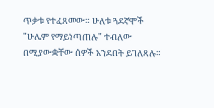ጥቃቱ የተፈጸመው። ሁለቱ ጓደኛሞች "ሁሌም የማይነጣጠሉ" ተብለው በሚያውቋቸው ሰዎች አንደበት ይገለጻሉ።